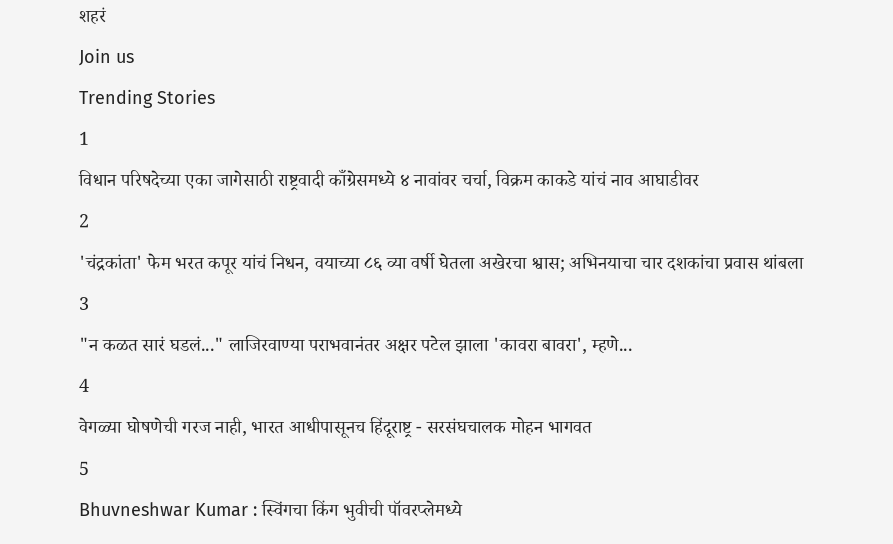शहरं
Join us
Trending Stories
1
विधान परिषदेच्या एका जागेसाठी राष्ट्रवादी काँग्रेसमध्ये ४ नावांवर चर्चा, विक्रम काकडे यांचं नाव आघाडीवर
2
'चंद्रकांता' फेम भरत कपूर यांचं निधन, वयाच्या ८६ व्या वर्षी घेतला अखेरचा श्वास; अभिनयाचा चार दशकांचा प्रवास थांबला
3
"न कळत सारं घडलं..." लाजिरवाण्या पराभवानंतर अक्षर पटेल झाला 'कावरा बावरा', म्हणे...
4
वेगळ्या घोषणेची गरज नाही, भारत आधीपासूनच हिंदूराष्ट्र - सरसंघचालक मोहन भागवत
5
Bhuvneshwar Kumar : स्विंगचा किंग भुवीची पॉवरप्लेमध्ये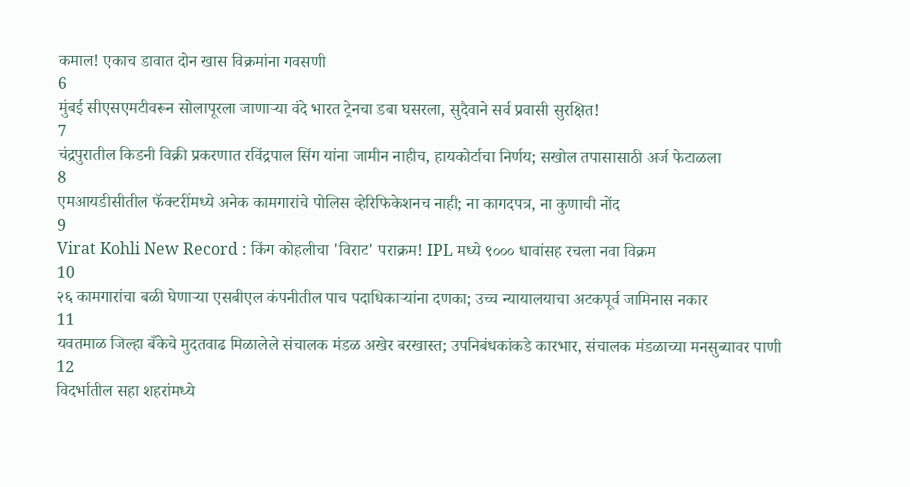कमाल! एकाच डावात दोन खास विक्रमांना गवसणी
6
मुंबई सीएसएमटीवरून सोलापूरला जाणाऱ्या वंदे भारत ट्रेनचा डबा घसरला, सुदैवाने सर्व प्रवासी सुरक्षित!
7
चंद्रपुरातील किडनी विक्री प्रकरणात रविंद्रपाल सिंग यांना जामीन नाहीच, हायकोर्टाचा निर्णय; सखोल तपासासाठी अर्ज फेटाळला
8
एमआयडीसीतील फॅक्टरींमध्ये अनेक कामगारांचे पोलिस व्हेरिफिकेशनच नाही; ना कागदपत्र, ना कुणाची नोंद
9
Virat Kohli New Record : किंग कोहलीचा 'विराट' पराक्रम! IPL मध्ये ९००० धावांसह रचला नवा विक्रम
10
२६ कामगारांचा बळी घेणाऱ्या एसबीएल कंपनीतील पाच पदाधिकाऱ्यांना दणका; उच्च न्यायालयाचा अटकपूर्व जामिनास नकार
11
यवतमाळ जिल्हा बँकेचे मुदतवाढ मिळालेले संचालक मंडळ अखेर बरखास्त; उपनिबंधकांकडे कारभार, संचालक मंडळाच्या मनसुब्यावर पाणी
12
विदर्भातील सहा शहरांमध्ये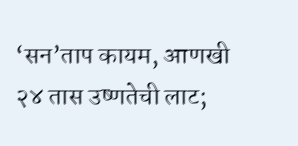‘सन’ताप कायम, आणखी २४ तास उष्णतेची लाट;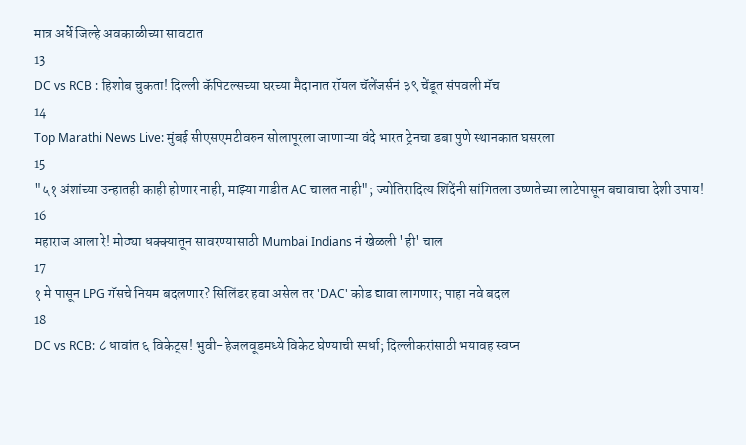मात्र अर्धे जिल्हे अवकाळीच्या सावटात
13
DC vs RCB : हिशोब चुकता! दिल्ली कॅपिटल्सच्या घरच्या मैदानात रॉयल चॅलेंजर्सनं ३९ चेंडूत संपवली मॅच
14
Top Marathi News Live: मुंबई सीएसएमटीवरुन सोलापूरला जाणाऱ्या वंदे भारत ट्रेनचा डबा पुणे स्थानकात घसरला
15
"५१ अंशांच्या उन्हातही काही होणार नाही, माझ्या गाडीत AC चालत नाही"; ज्योतिरादित्य शिंदेंनी सांगितला उष्णतेच्या लाटेपासून बचावाचा देशी उपाय!
16
महाराज आला रे! मोठ्या धक्क्यातून सावरण्यासाठी Mumbai Indians नं खेळली 'ही' चाल
17
१ मे पासून LPG गॅसचे नियम बदलणार? सिलिंडर हवा असेल तर 'DAC' कोड द्यावा लागणार; पाहा नवे बदल
18
DC vs RCB: ८ धावांत ६ विकेट्स! भुवी-हेजलवूडमध्ये विकेट घेण्याची स्पर्धा; दिल्लीकरांसाठी भयावह स्वप्न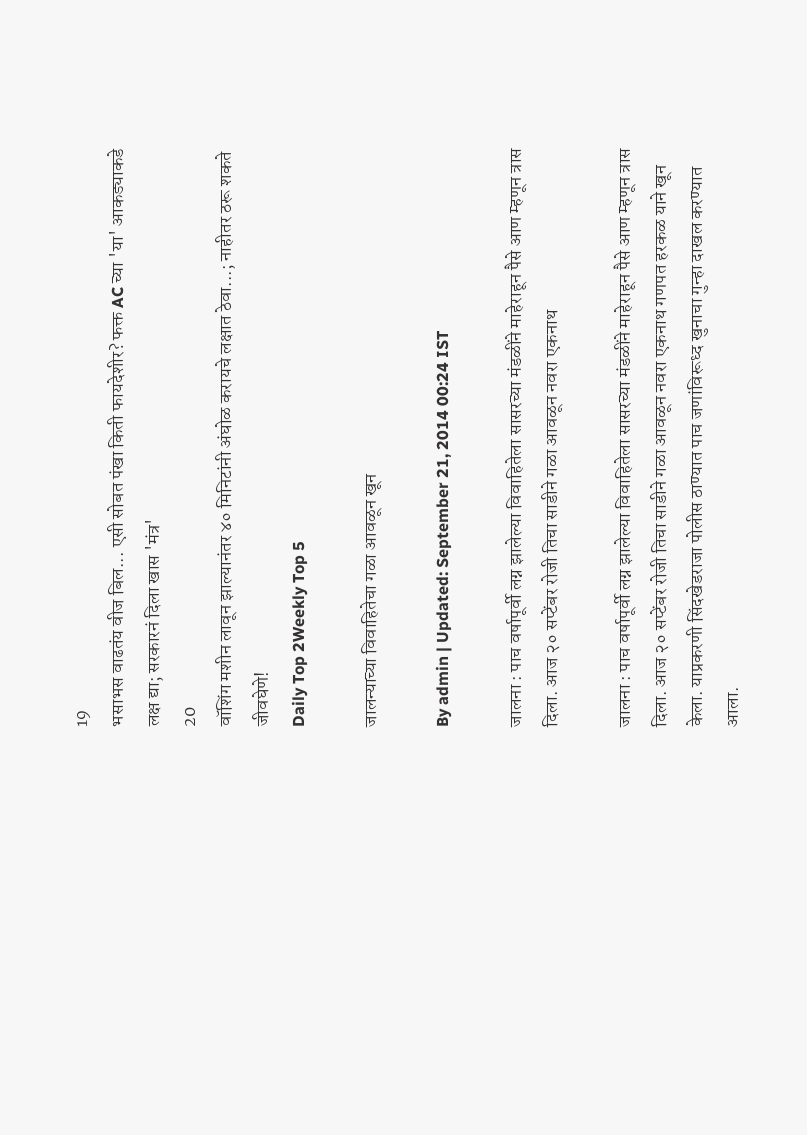19
भसाभस वाढतंय वीज बिल... एसी सोबत पंखा किती फायदेशीर? फक्त AC च्या 'या' आकड्याकडे लक्ष द्या; सरकारनं दिला खास 'मंत्र'
20
वॉशिंग मशीन लावून झाल्यानंतर ४० मिनिटांनी अंघोळ करायचे लक्षात ठेवा...; नाहीतर ठरू शकते जीवघेणे!
Daily Top 2Weekly Top 5

जालन्याच्या विवाहितेचा गळा आवळून खून

By admin | Updated: September 21, 2014 00:24 IST

जालना : पाच वर्षापूर्वी लग्न झालेल्या विवाहितेला सासरच्या मंडळींने माहेराहून पैसे आण म्हणून त्रास दिला. आज २० सप्टेंबर रोजी तिचा साडीने गळा आवळून नवरा एकनाथ

जालना : पाच वर्षापूर्वी लग्न झालेल्या विवाहितेला सासरच्या मंडळींने माहेराहून पैसे आण म्हणून त्रास दिला. आज २० सप्टेंबर रोजी तिचा साडीने गळा आवळून नवरा एकनाथ गणपत हरकळ याने खून केला. याप्रकरणी सिंदखेडराजा पोलीस ठाण्यात पाच जणांविरूध्द खुनाचा गुन्हा दाखल करण्यात आला.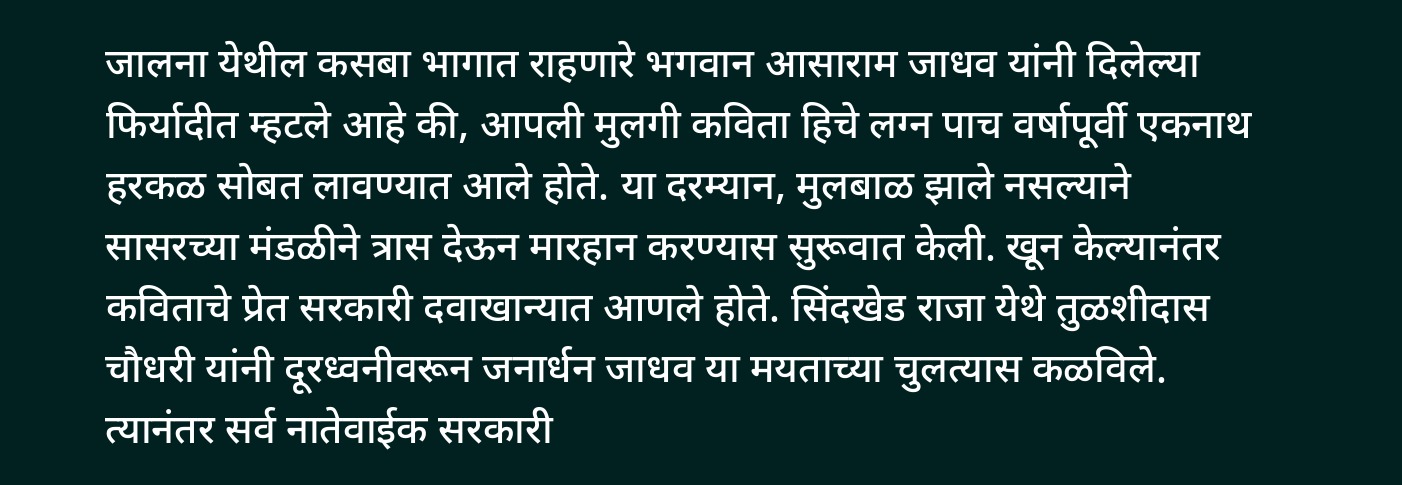जालना येथील कसबा भागात राहणारे भगवान आसाराम जाधव यांनी दिलेल्या फिर्यादीत म्हटले आहे की, आपली मुलगी कविता हिचे लग्न पाच वर्षापूर्वी एकनाथ हरकळ सोबत लावण्यात आले होते. या दरम्यान, मुलबाळ झाले नसल्याने सासरच्या मंडळीने त्रास देऊन मारहान करण्यास सुरूवात केली. खून केल्यानंतर कविताचे प्रेत सरकारी दवाखान्यात आणले होते. सिंदखेड राजा येथे तुळशीदास चौधरी यांनी दूरध्वनीवरून जनार्धन जाधव या मयताच्या चुलत्यास कळविले. त्यानंतर सर्व नातेवाईक सरकारी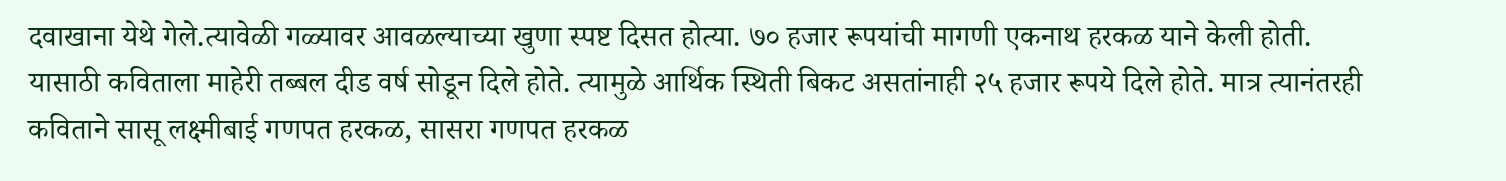दवाखाना येथे गेले.त्यावेळी गळ्यावर आवळल्याच्या खुणा स्पष्ट दिसत होत्या. ७० हजार रूपयांची मागणी एकनाथ हरकळ याने केली होती. यासाठी कविताला माहेरी तब्बल दीड वर्ष सोडून दिले होते. त्यामुळे आर्थिक स्थिती बिकट असतांनाही २५ हजार रूपये दिले होते. मात्र त्यानंतरही कविताने सासू लक्ष्मीबाई गणपत हरकळ, सासरा गणपत हरकळ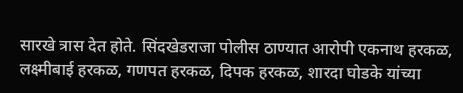सारखे त्रास देत होते. सिंदखेडराजा पोलीस ठाण्यात आरोपी एकनाथ हरकळ, लक्ष्मीबाई हरकळ, गणपत हरकळ, दिपक हरकळ, शारदा घोडके यांच्या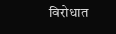विरोधात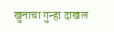खुनाचा गुन्हा दाखल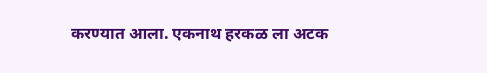करण्यात आला. एकनाथ हरकळ ला अटक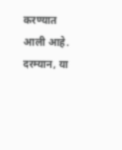करण्यात आली आहे. दरम्यान, या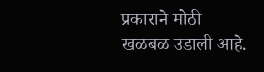प्रकाराने मोठी खळबळ उडाली आहे.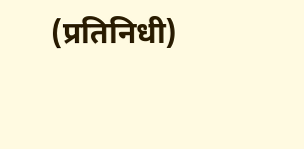(प्रतिनिधी)